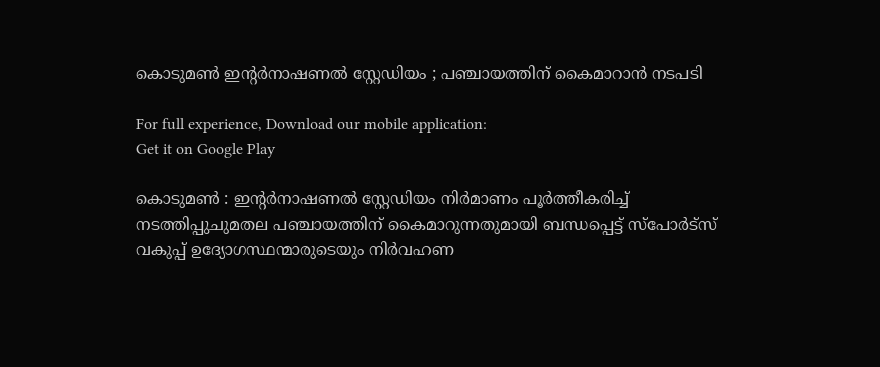കൊടുമണ്‍ ഇന്റര്‍നാഷണല്‍ സ്റ്റേഡിയം ; പഞ്ചായത്തിന് കൈമാറാൻ നടപടി

For full experience, Download our mobile application:
Get it on Google Play

കൊടുമണ്‍ : ഇന്റര്‍നാഷണല്‍ സ്റ്റേഡിയം നിര്‍മാണം പൂര്‍ത്തീകരിച്ച്‌ നടത്തിപ്പുചുമതല പഞ്ചായത്തിന് കൈമാറുന്നതുമായി ബന്ധപ്പെട്ട് സ്‌പോര്‍ട്‌സ് വകുപ്പ് ഉദ്യോഗസ്ഥന്മാരുടെയും നിര്‍വഹണ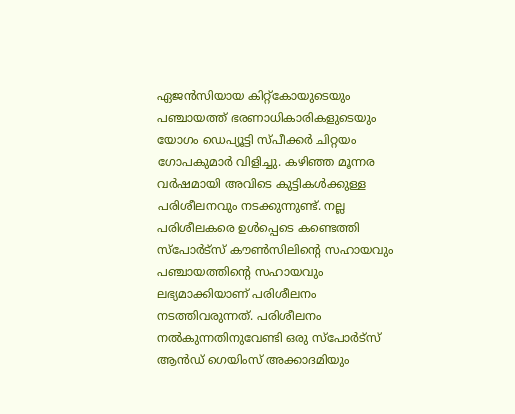ഏജന്‍സിയായ കിറ്റ്‌കോയുടെയും പഞ്ചായത്ത് ഭരണാധികാരികളുടെയും യോഗം ഡെപ്യൂട്ടി സ്പീക്കര്‍ ചിറ്റയം ഗോപകുമാര്‍ വിളിച്ചു. കഴിഞ്ഞ മൂന്നര വര്‍ഷമായി അവിടെ കുട്ടികള്‍ക്കുള്ള പരിശീലനവും നടക്കുന്നുണ്ട്. നല്ല പരിശീലകരെ ഉള്‍പ്പെടെ കണ്ടെത്തി സ്പോര്‍ട്സ് കൗണ്‍സിലിന്റെ സഹായവും പഞ്ചായത്തിന്റെ സഹായവും ലഭ്യമാക്കിയാണ് പരിശീലനം നടത്തിവരുന്നത്. പരിശീലനം നല്‍കുന്നതിനുവേണ്ടി ഒരു സ്പോര്‍ട്സ് ആന്‍ഡ് ഗെയിംസ് അക്കാദമിയും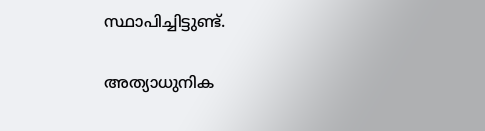സ്ഥാപിച്ചിട്ടുണ്ട്.

അത്യാധുനിക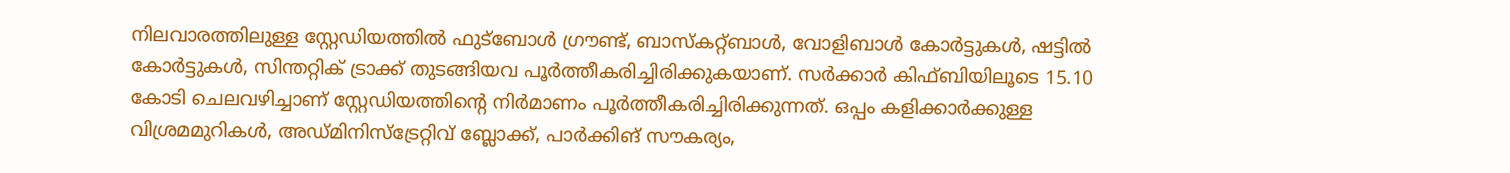നിലവാരത്തിലുള്ള സ്റ്റേഡിയത്തില്‍ ഫുട്ബോള്‍ ഗ്രൗണ്ട്, ബാസ്‌കറ്റ്ബാള്‍, വോളിബാള്‍ കോര്‍ട്ടുകള്‍, ഷട്ടില്‍ കോര്‍ട്ടുകള്‍, സിന്തറ്റിക് ട്രാക്ക് തുടങ്ങിയവ പൂര്‍ത്തീകരിച്ചിരിക്കുകയാണ്. സര്‍ക്കാര്‍ കിഫ്ബിയിലൂടെ 15.10 കോടി ചെലവഴിച്ചാണ് സ്റ്റേഡിയത്തിന്റെ നിര്‍മാണം പൂര്‍ത്തീകരിച്ചിരിക്കുന്നത്. ഒപ്പം കളിക്കാര്‍ക്കുള്ള വിശ്രമമുറികള്‍, അഡ്മിനിസ്ട്രേറ്റിവ് ബ്ലോക്ക്, പാര്‍ക്കിങ് സൗകര്യം,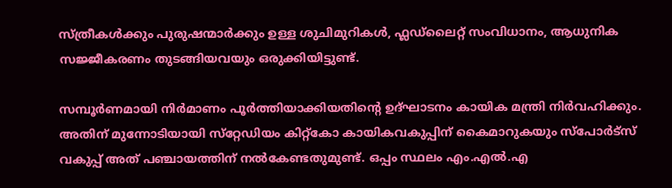സ്ത്രീകള്‍ക്കും പുരുഷന്മാര്‍ക്കും ഉള്ള ശുചിമുറികള്‍, ഫ്ലഡ്ലൈറ്റ് സംവിധാനം, ആധുനിക സജ്ജീകരണം തുടങ്ങിയവയും ഒരുക്കിയിട്ടുണ്ട്.

സമ്പൂര്‍ണമായി നിര്‍മാണം പൂര്‍ത്തിയാക്കിയതിന്റെ ഉദ്ഘാടനം കായിക മന്ത്രി നിര്‍വഹിക്കും. അതിന് മുന്നോടിയായി സ്‌റ്റേഡിയം കിറ്റ്‌കോ കായികവകുപ്പിന് കൈമാറുകയും സ്‌പോര്‍ട്‌സ് വകുപ്പ് അത് പഞ്ചായത്തിന് നല്‍കേണ്ടതുമുണ്ട്. ഒപ്പം സ്ഥലം എം.എല്‍.എ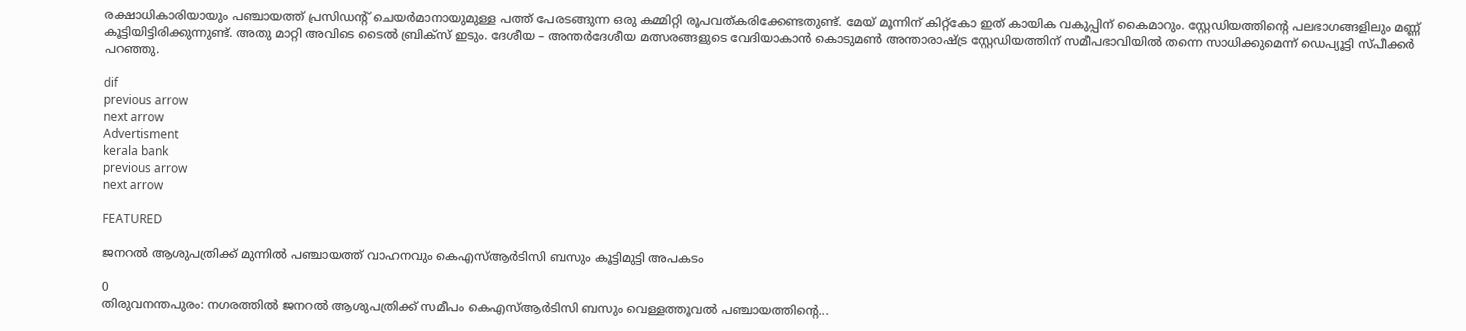രക്ഷാധികാരിയായും പഞ്ചായത്ത് പ്രസിഡന്റ് ചെയര്‍മാനായുമുള്ള പത്ത് പേരടങ്ങുന്ന ഒരു കമ്മിറ്റി രൂപവത്കരിക്കേണ്ടതുണ്ട്. മേയ് മൂന്നിന് കിറ്റ്‌കോ ഇത് കായിക വകുപ്പിന് കൈമാറും. സ്റ്റേഡിയത്തിന്റെ പലഭാഗങ്ങളിലും മണ്ണ് കൂട്ടിയിട്ടിരിക്കുന്നുണ്ട്. അതു മാറ്റി അവിടെ ടൈല്‍ ബ്രിക്‌സ് ഇടും. ദേശീയ – അന്തര്‍ദേശീയ മത്സരങ്ങളുടെ വേദിയാകാന്‍ കൊടുമണ്‍ അന്താരാഷ്ട്ര സ്റ്റേഡിയത്തിന് സമീപഭാവിയില്‍ തന്നെ സാധിക്കുമെന്ന് ഡെപ്യൂട്ടി സ്പീക്കര്‍ പറഞ്ഞു.

dif
previous arrow
next arrow
Advertisment
kerala bank
previous arrow
next arrow

FEATURED

ജനറൽ ആശുപത്രിക്ക് മുന്നിൽ പഞ്ചായത്ത് വാഹനവും കെഎസ്ആർടിസി ബസും കൂട്ടിമുട്ടി അപകടം

0
തിരുവനന്തപുരം: നഗരത്തിൽ ജനറൽ ആശുപത്രിക്ക് സമീപം കെഎസ്ആർടിസി ബസും വെള്ളത്തൂവൽ പഞ്ചായത്തിന്‍റെ...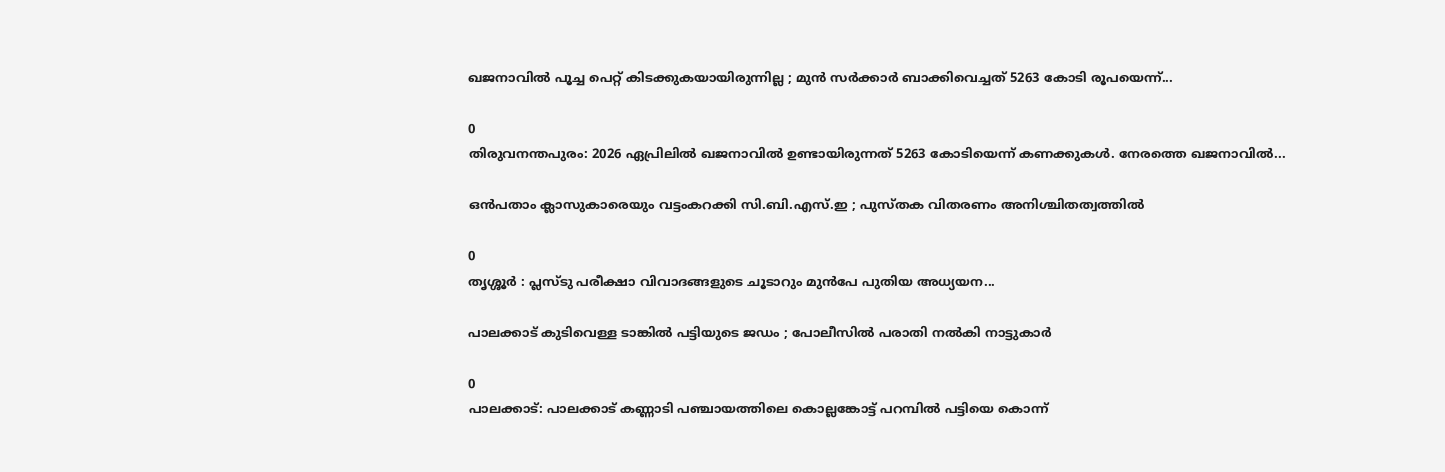ഖജനാവിൽ പൂച്ച പെറ്റ് കിടക്കുകയായിരുന്നില്ല ; മുൻ സർക്കാർ ബാക്കിവെച്ചത് 5263 കോടി രൂപയെന്ന്...

0
തിരുവനന്തപുരം: 2026 ഏപ്രിലിൽ ഖജനാവിൽ ഉണ്ടായിരുന്നത് 5263 കോടിയെന്ന് കണക്കുകൾ. നേരത്തെ ഖജനാവിൽ...

ഒൻപതാം ക്ലാസുകാരെയും വട്ടംകറക്കി സി.ബി.എസ്.ഇ ; പുസ്തക വിതരണം അനിശ്ചിതത്വത്തിൽ

0
തൃശ്ശൂർ : പ്ലസ്ടു പരീക്ഷാ വിവാദങ്ങളുടെ ചൂടാറും മുൻപേ പുതിയ അധ്യയന...

പാലക്കാട് കുടിവെള്ള ടാങ്കിൽ പട്ടിയുടെ ജഡം ; പോലീസിൽ പരാതി നൽകി നാട്ടുകാർ

0
പാലക്കാട്: പാലക്കാട് കണ്ണാടി പഞ്ചായത്തിലെ കൊല്ലങ്കോട്ട് പറമ്പിൽ പട്ടിയെ കൊന്ന്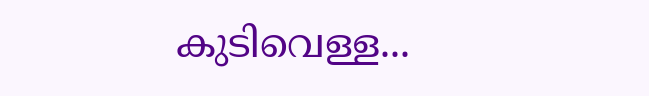കുടിവെള്ള...